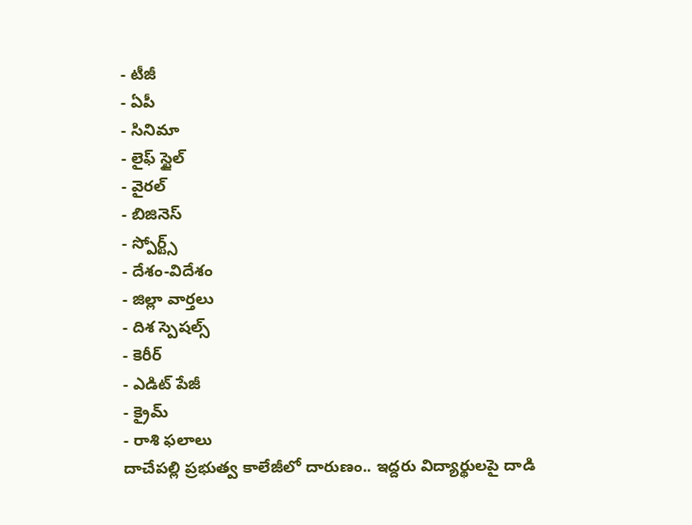- టీజీ
- ఏపీ
- సినిమా
- లైఫ్ స్టైల్
- వైరల్
- బిజినెస్
- స్పోర్ట్స్
- దేశం-విదేశం
- జిల్లా వార్తలు
- దిశ స్పెషల్స్
- కెరీర్
- ఎడిట్ పేజీ
- క్రైమ్
- రాశి ఫలాలు
దాచేపల్లి ప్రభుత్వ కాలేజీలో దారుణం.. ఇద్దరు విద్యార్థులపై దాడి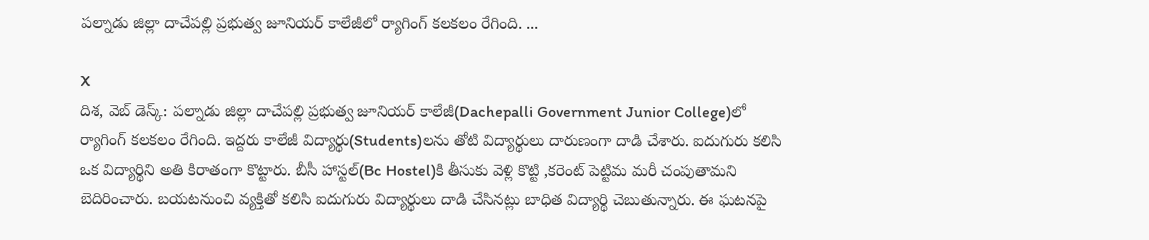పల్నాడు జిల్లా దాచేపల్లి ప్రభుత్వ జూనియర్ కాలేజీలో ర్యాగింగ్ కలకలం రేగింది. ...

X
దిశ, వెబ్ డెస్క్: పల్నాడు జిల్లా దాచేపల్లి ప్రభుత్వ జూనియర్ కాలేజీ(Dachepalli Government Junior College)లో ర్యాగింగ్ కలకలం రేగింది. ఇద్దరు కాలేజీ విద్యార్థు(Students)లను తోటి విద్యార్థులు దారుణంగా దాడి చేశారు. ఐదుగురు కలిసి ఒక విద్యార్థిని అతి కిరాతంగా కొట్టారు. బీసీ హాస్టల్(Bc Hostel)కి తీసుకు వెళ్లి కొట్టి ,కరెంట్ పెట్టిమ మరీ చంపుతామని బెదిరించారు. బయటనుంచి వ్యక్తితో కలిసి ఐదుగురు విద్యార్థులు దాడి చేసినట్లు బాధిత విద్యార్థి చెబుతున్నారు. ఈ ఘటనపై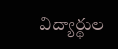విద్యార్థుల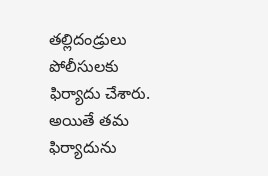తల్లిదండ్రులు పోలీసులకు ఫిర్యాదు చేశారు. అయితే తమ ఫిర్యాదును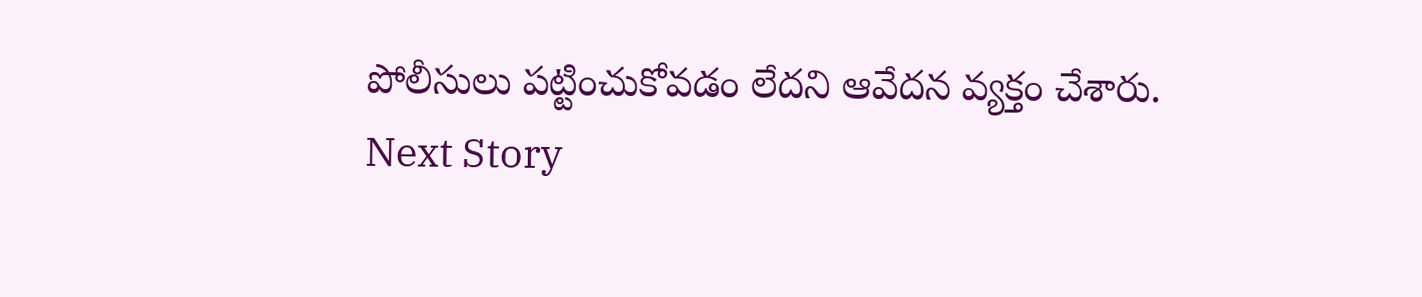పోలీసులు పట్టించుకోవడం లేదని ఆవేదన వ్యక్తం చేశారు.
Next Story